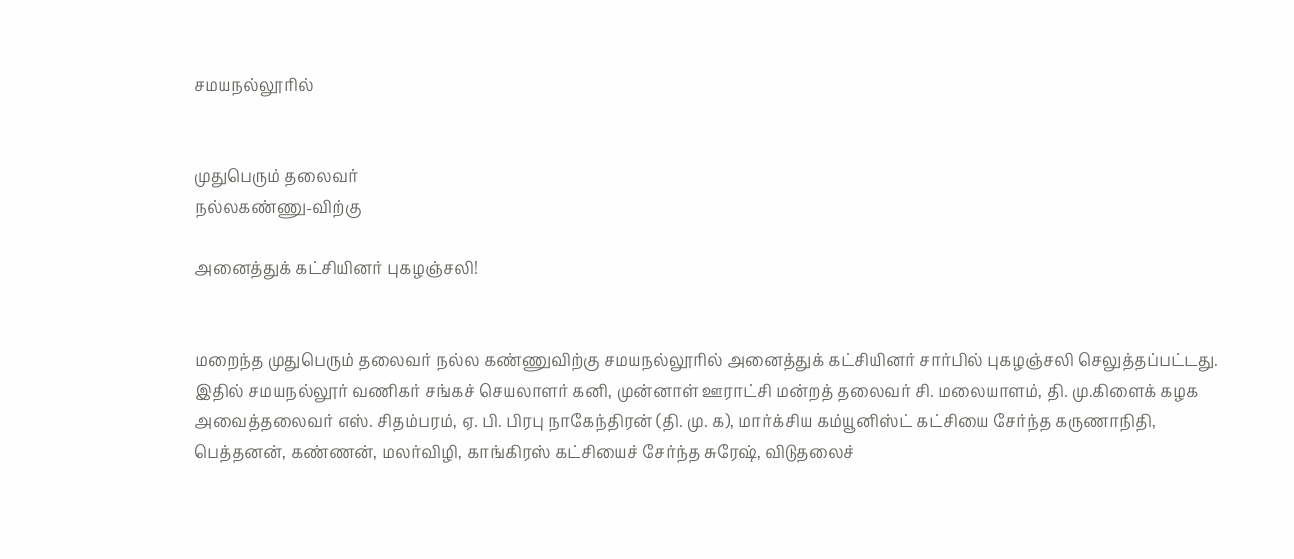சமயநல்லூரில்


முதுபெரும் தலைவர்
நல்லகண்ணு-விற்கு

அனைத்துக் கட்சியினர் புகழஞ்சலி!


மறைந்த முதுபெரும் தலைவர் நல்ல கண்ணுவிற்கு சமயநல்லூரில் அனைத்துக் கட்சியினர் சார்பில் புகழஞ்சலி செலுத்தப்பட்டது. இதில் சமயநல்லூர் வணிகர் சங்கச் செயலாளர் கனி, முன்னாள் ஊராட்சி மன்றத் தலைவர் சி. மலையாளம், தி. மு.கிளைக் கழக அவைத்தலைவர் எஸ். சிதம்பரம், ஏ. பி. பிரபு நாகேந்திரன் (தி. மு. க), மார்க்சிய கம்யூனிஸ்ட் கட்சியை சேர்ந்த கருணாநிதி, பெத்தனன், கண்ணன், மலர்விழி, காங்கிரஸ் கட்சியைச் சேர்ந்த சுரேஷ், விடுதலைச்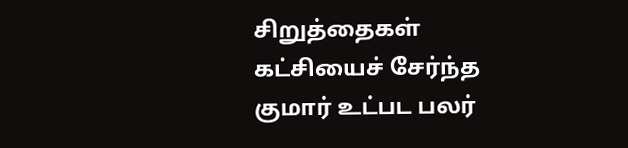சிறுத்தைகள் கட்சியைச் சேர்ந்த குமார் உட்பட பலர்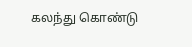கலந்து கொண்டு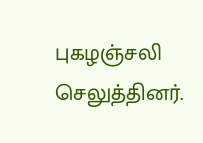புகழஞ்சலி செலுத்தினர்.